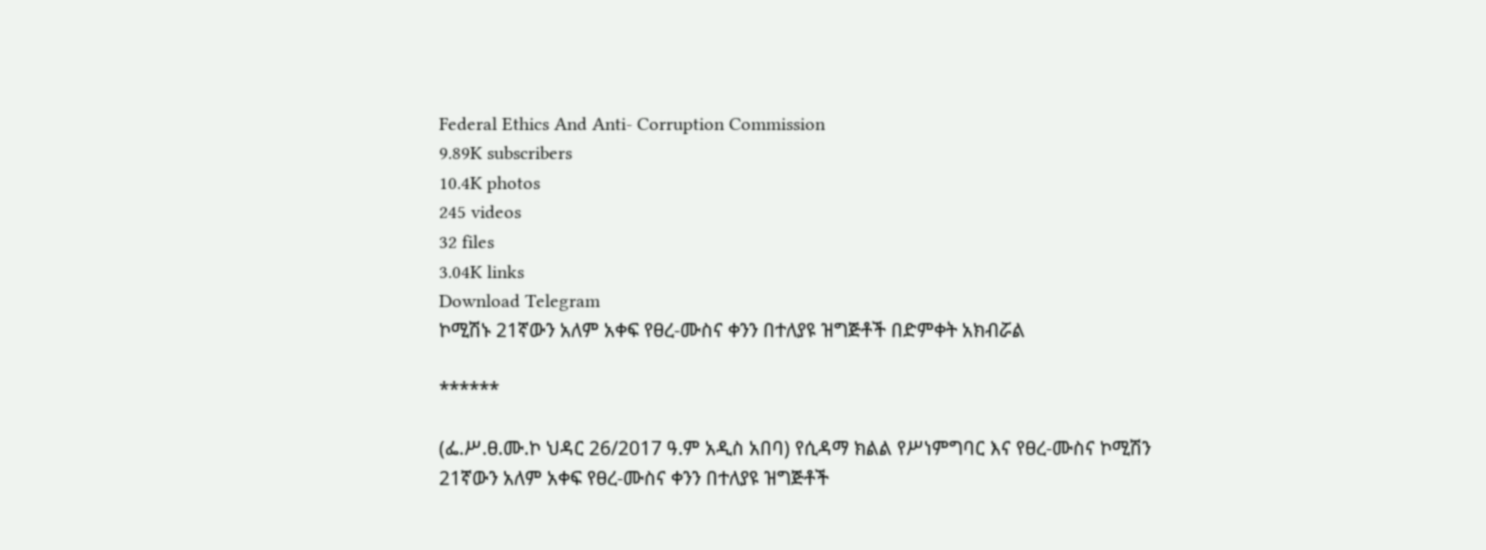Federal Ethics And Anti- Corruption Commission
9.89K subscribers
10.4K photos
245 videos
32 files
3.04K links
Download Telegram
ኮሚሽኑ 21ኛውን አለም አቀፍ የፀረ-ሙስና ቀንን በተለያዩ ዝግጅቶች በድምቀት አክብሯል

******

(ፌ.ሥ.ፀ.ሙ.ኮ ህዳር 26/2017 ዓ.ም አዲስ አበባ) የሲዳማ ክልል የሥነምግባር እና የፀረ-ሙስና ኮሚሽን 21ኛውን አለም አቀፍ የፀረ-ሙስና ቀንን በተለያዩ ዝግጅቶች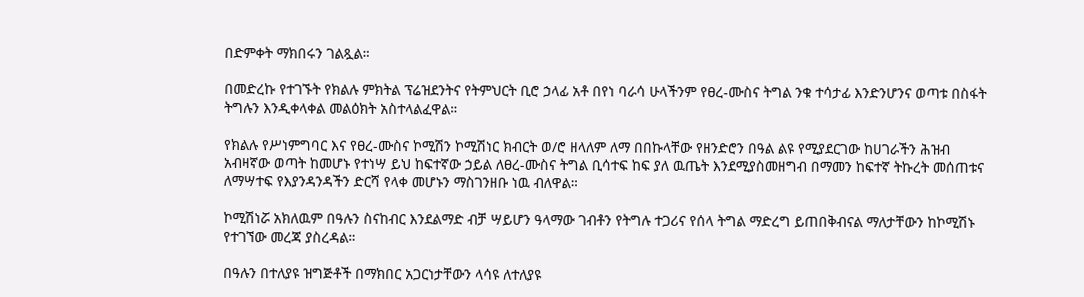በድምቀት ማክበሩን ገልጿል።

በመድረኩ የተገኙት የክልሉ ምክትል ፕሬዝደንትና የትምህርት ቢሮ ኃላፊ አቶ በየነ ባራሳ ሁላችንም የፀረ-ሙስና ትግል ንቁ ተሳታፊ እንድንሆንና ወጣቱ በስፋት ትግሉን እንዲቀላቀል መልዕክት አስተላልፈዋል።

የክልሉ የሥነምግባር እና የፀረ-ሙስና ኮሚሽን ኮሚሽነር ክብርት ወ/ሮ ዘላለም ለማ በበኩላቸው የዘንድሮን በዓል ልዩ የሚያደርገው ከሀገራችን ሕዝብ አብዛኛው ወጣት ከመሆኑ የተነሣ ይህ ከፍተኛው ኃይል ለፀረ-ሙስና ትግል ቢሳተፍ ከፍ ያለ ዉጤት እንደሚያስመዘግብ በማመን ከፍተኛ ትኩረት መሰጠቱና ለማሣተፍ የእያንዳንዳችን ድርሻ የላቀ መሆኑን ማስገንዘቡ ነዉ ብለዋል።

ኮሚሽነሯ አክለዉም በዓሉን ስናከብር እንደልማድ ብቻ ሣይሆን ዓላማው ገብቶን የትግሉ ተጋሪና የሰላ ትግል ማድረግ ይጠበቅብናል ማለታቸውን ከኮሚሽኑ የተገኘው መረጃ ያስረዳል።

በዓሉን በተለያዩ ዝግጅቶች በማክበር አጋርነታቸውን ላሳዩ ለተለያዩ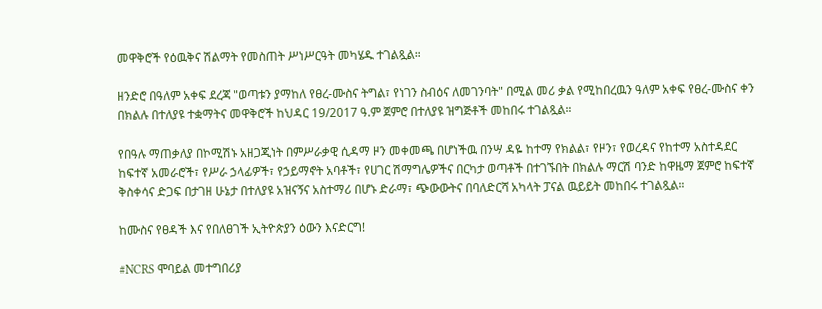መዋቅሮች የዕዉቅና ሽልማት የመስጠት ሥነሥርዓት መካሄዱ ተገልጿል።

ዘንድሮ በዓለም አቀፍ ደረጃ "ወጣቱን ያማከለ የፀረ-ሙስና ትግል፣ የነገን ስብዕና ለመገንባት" በሚል መሪ ቃል የሚከበረዉን ዓለም አቀፍ የፀረ-ሙስና ቀን በክልሉ በተለያዩ ተቋማትና መዋቅሮች ከህዳር 19/2017 ዓ.ም ጀምሮ በተለያዩ ዝግጅቶች መከበሩ ተገልጿል።

የበዓሉ ማጠቃለያ በኮሚሽኑ አዘጋጂነት በምሥራቃዊ ሲዳማ ዞን መቀመጫ በሆነችዉ በንሣ ዳዬ ከተማ የክልል፣ የዞን፣ የወረዳና የከተማ አስተዳደር ከፍተኛ አመራሮች፣ የሥራ ኃላፊዎች፣ የኃይማኖት አባቶች፣ የሀገር ሽማግሌዎችና በርካታ ወጣቶች በተገኙበት በክልሉ ማርሽ ባንድ ከዋዜማ ጀምሮ ከፍተኛ ቅስቀሳና ድጋፍ በታገዘ ሁኔታ በተለያዩ አዝናኝና አስተማሪ በሆኑ ድራማ፣ ጭውውትና በባለድርሻ አካላት ፓናል ዉይይት መከበሩ ተገልጿል።

ከሙስና የፀዳች እና የበለፀገች ኢትዮጵያን ዕውን እናድርግ!

#NCRS ሞባይል መተግበሪያ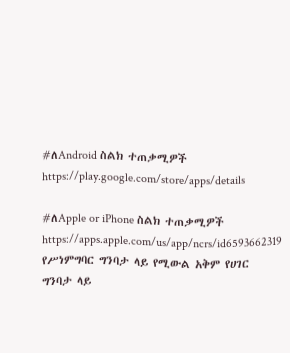#ለAndroid ስልክ ተጠቃሚዎች
https://play.google.com/store/apps/details

#ለApple or iPhone ስልክ ተጠቃሚዎች
https://apps.apple.com/us/app/ncrs/id6593662319
የሥነምግባር ግንባታ ላይ የሚውል አቅም የሀገር ግንባታ ላይ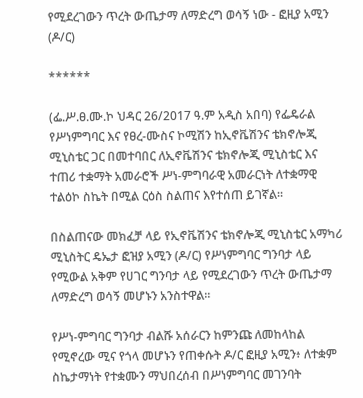የሚደረገውን ጥረት ውጤታማ ለማድረግ ወሳኝ ነው - ፎዚያ አሚን (ዶ/ር)

******

(ፌ.ሥ.ፀ.ሙ.ኮ ህዳር 26/2017 ዓ.ም አዲስ አበባ) የፌዴራል የሥነምግባር እና የፀረ-ሙስና ኮሚሽን ከኢኖቬሽንና ቴክኖሎጂ ሚኒስቴር ጋር በመተባበር ለኢኖቬሽንና ቴክኖሎጂ ሚኒስቴር እና ተጠሪ ተቋማት አመራሮች ሥነ-ምግባራዊ አመራርነት ለተቋማዊ ተልዕኮ ስኬት በሚል ርዕስ ስልጠና እየተሰጠ ይገኛል።

በስልጠናው መክፈቻ ላይ የኢኖቬሽንና ቴክኖሎጂ ሚኒስቴር አማካሪ ሚኒስትር ዴኤታ ፎዝያ አሚን (ዶ/ር) የሥነምግባር ግንባታ ላይ የሚውል አቅም የሀገር ግንባታ ላይ የሚደረገውን ጥረት ውጤታማ ለማድረግ ወሳኝ መሆኑን አንስተዋል።

የሥነ-ምግባር ግንባታ ብልሹ አሰራርን ከምንጩ ለመከላከል የሚኖረው ሚና የጎላ መሆኑን የጠቀሱት ዶ/ር ፎዚያ አሚን፥ ለተቋም ስኬታማነት የተቋሙን ማህበረሰብ በሥነምግባር መገንባት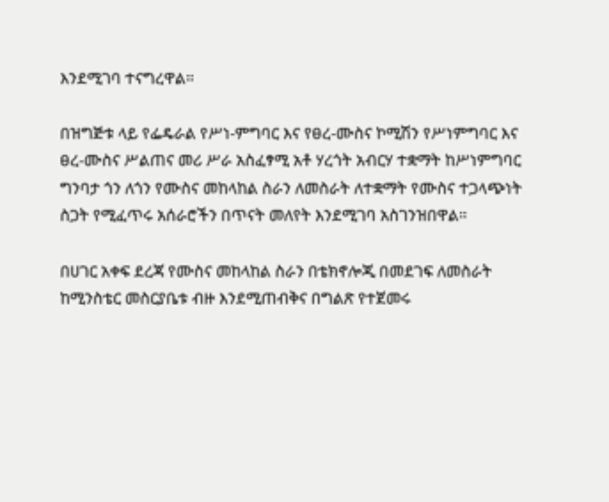እንደሚገባ ተናግረዋል።

በዝግጅቱ ላይ የፌዴራል የሥነ-ምግባር እና የፀረ-ሙስና ኮሚሽን የሥነምግባር እና ፀረ-ሙስና ሥልጠና መሪ ሥራ አስፈፃሚ አቶ ሃረጎት አብርሃ ተቋማት ከሥነምግባር ግንባታ ጎን ለጎን የሙስና መከላከል ስራን ለመስራት ለተቋማት የሙስና ተጋላጭነት ስጋት የሚፈጥሩ አሰራሮችን በጥናት መለየት እንደሚገባ አስገንዝበዋል።

በሀገር አቀፍ ደረጃ የሙስና መከላከል ስራን በቴክኖሎጂ በመደገፍ ለመስራት ከሚንስቴር መስርያቤቱ ብዙ እንደሚጠብቅና በግልጽ የተጀመሩ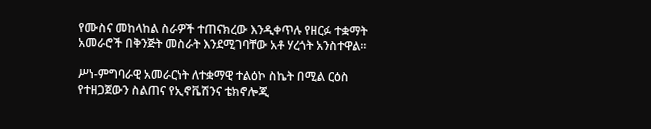የሙስና መከላከል ስራዎች ተጠናክረው እንዲቀጥሉ የዘርፉ ተቋማት አመራሮች በቅንጅት መስራት እንደሚገባቸው አቶ ሃረጎት አንስተዋል።

ሥነ-ምግባራዊ አመራርነት ለተቋማዊ ተልዕኮ ስኬት በሚል ርዕስ የተዘጋጀውን ስልጠና የኢኖቬሽንና ቴክኖሎጂ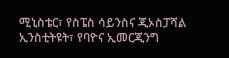ሚኒስቴር፣ የስፔስ ሳይንስና ጂኦስፓሻል ኢንስቲትዩት፣ የባዮና ኢመርጂንግ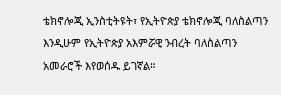ቴክኖሎጂ ኢንስቲትዩት፣ የኢትዮጵያ ቴክኖሎጂ ባለስልጣን እንዲሁም የኢትዮጵያ አእምሯዊ ንብረት ባለስልጣን አመራሮች እየወሰዱ ይገኛል።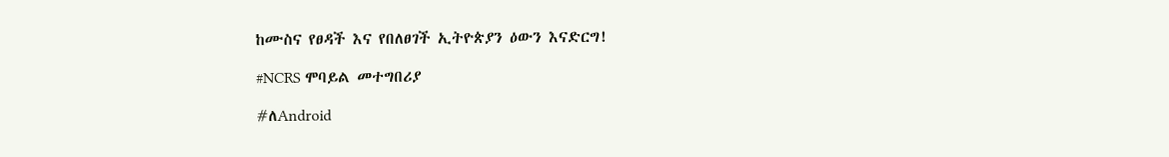ከሙስና የፀዳች እና የበለፀገች ኢትዮጵያን ዕውን እናድርግ!

#NCRS ሞባይል መተግበሪያ

#ለAndroid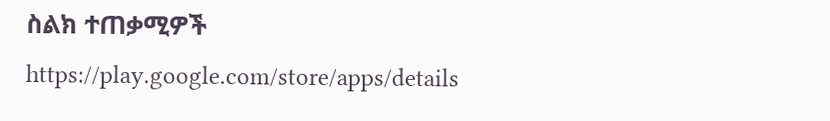ስልክ ተጠቃሚዎች
https://play.google.com/store/apps/details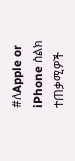#ለApple or iPhone ስልክ ተጠቃሚዎች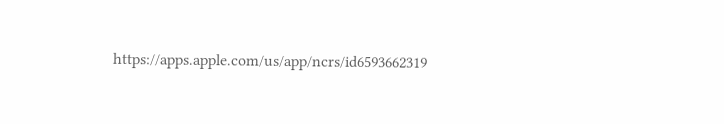https://apps.apple.com/us/app/ncrs/id6593662319